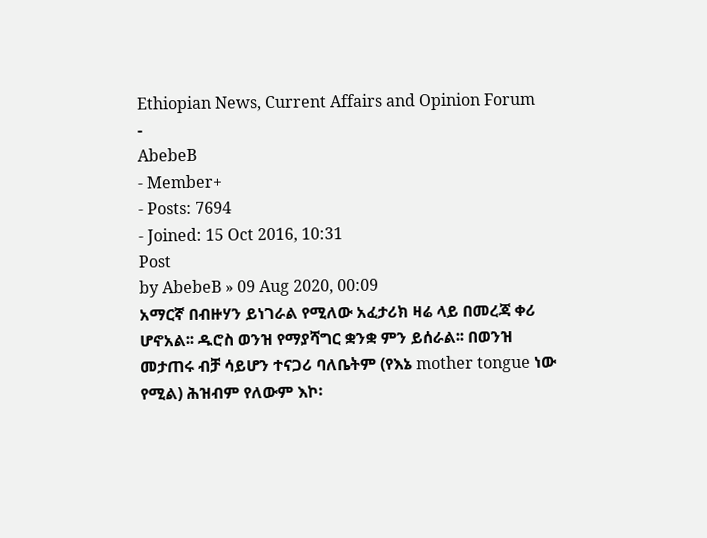Ethiopian News, Current Affairs and Opinion Forum
-
AbebeB
- Member+
- Posts: 7694
- Joined: 15 Oct 2016, 10:31
Post
by AbebeB » 09 Aug 2020, 00:09
አማርኛ በብዙሃን ይነገራል የሚለው አፈታሪክ ዛሬ ላይ በመረጃ ቀሪ ሆኖአል፡፡ ዱሮስ ወንዝ የማያሻግር ቋንቋ ምን ይሰራል፡፡ በወንዝ መታጠሩ ብቻ ሳይሆን ተናጋሪ ባለቤትም (የእኔ mother tongue ነው የሚል) ሕዝብም የለውም እኮ፡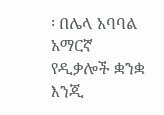፡ በሌላ አባባል አማርኛ የዲቃሎች ቋንቋ እንጂ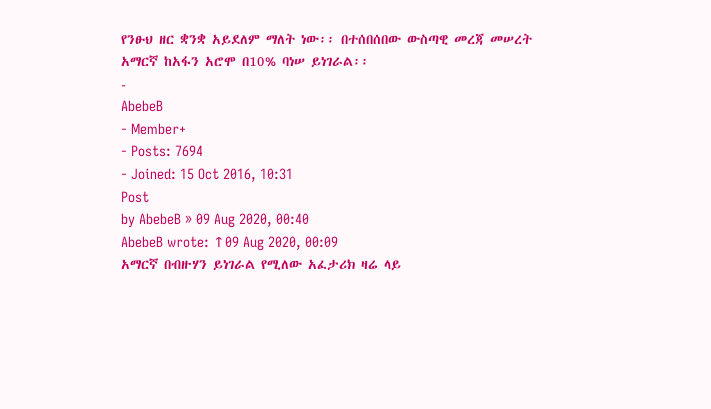የንፁህ ዘር ቋንቋ አይደለም ማለት ነው፡፡ በተሰበሰበው ውስጣዊ መረጃ መሠረት አማርኛ ከአፋን አሮሞ በ10% ባነሠ ይነገራል፡፡
-
AbebeB
- Member+
- Posts: 7694
- Joined: 15 Oct 2016, 10:31
Post
by AbebeB » 09 Aug 2020, 00:40
AbebeB wrote: ↑09 Aug 2020, 00:09
አማርኛ በብዙሃን ይነገራል የሚለው አፈታሪክ ዛሬ ላይ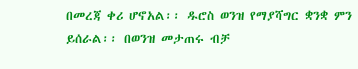በመረጃ ቀሪ ሆኖአል፡፡ ዱሮስ ወንዝ የማያሻግር ቋንቋ ምን ይሰራል፡፡ በወንዝ መታጠሩ ብቻ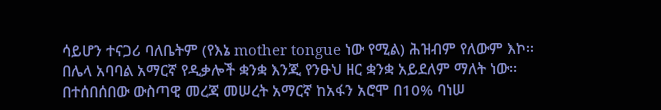ሳይሆን ተናጋሪ ባለቤትም (የእኔ mother tongue ነው የሚል) ሕዝብም የለውም እኮ፡፡ በሌላ አባባል አማርኛ የዲቃሎች ቋንቋ እንጂ የንፁህ ዘር ቋንቋ አይደለም ማለት ነው፡፡ በተሰበሰበው ውስጣዊ መረጃ መሠረት አማርኛ ከአፋን አሮሞ በ10% ባነሠ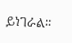ይነገራል፡፡